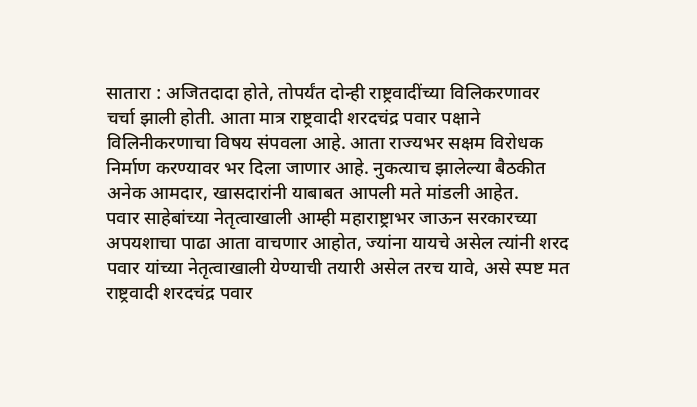सातारा : अजितदादा होते, तोपर्यंत दोन्ही राष्ट्रवादींच्या विलिकरणावर चर्चा झाली होती. आता मात्र राष्ट्रवादी शरदचंद्र पवार पक्षाने विलिनीकरणाचा विषय संपवला आहे. आता राज्यभर सक्षम विरोधक निर्माण करण्यावर भर दिला जाणार आहे. नुकत्याच झालेल्या बैठकीत अनेक आमदार, खासदारांनी याबाबत आपली मते मांडली आहेत.
पवार साहेबांच्या नेतृत्वाखाली आम्ही महाराष्ट्राभर जाऊन सरकारच्या अपयशाचा पाढा आता वाचणार आहोत, ज्यांना यायचे असेल त्यांनी शरद पवार यांच्या नेतृत्वाखाली येण्याची तयारी असेल तरच यावे, असे स्पष्ट मत राष्ट्रवादी शरदचंद्र पवार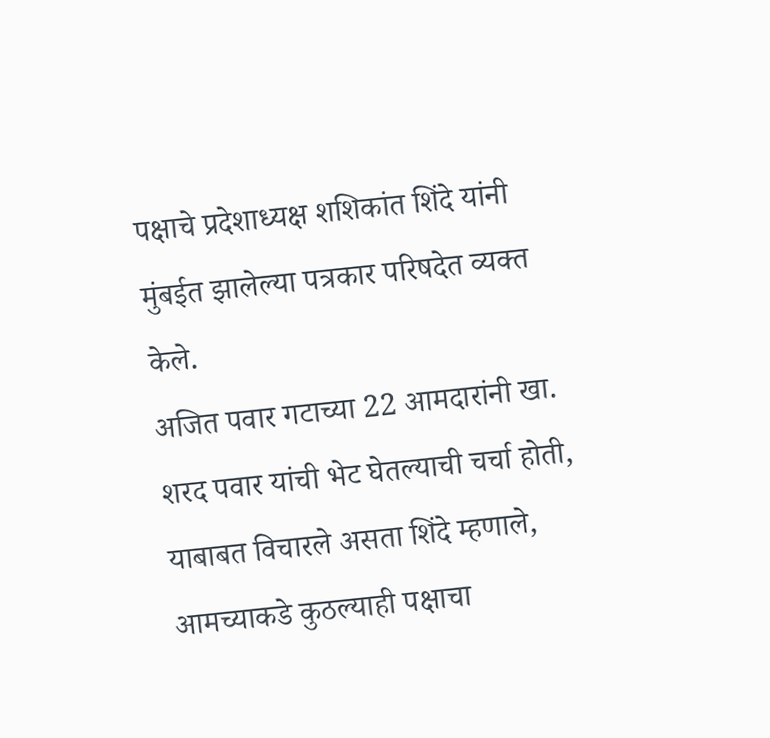पक्षाचे प्रदेशाध्यक्ष शशिकांत शिंदे यांनी मुंबईत झालेल्या पत्रकार परिषदेत व्यक्त केले.
अजित पवार गटाच्या 22 आमदारांनी खा. शरद पवार यांची भेट घेतल्याची चर्चा होती, याबाबत विचारले असता शिंदे म्हणाले, आमच्याकडे कुठल्याही पक्षाचा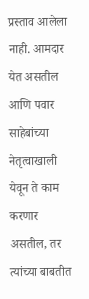प्रस्ताव आलेला नाही. आमदार येत असतील आणि पवार साहेबांच्या नेतृत्वाखाली येवून ते काम करणार असतील, तर त्यांच्या बाबतीत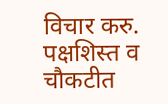विचार करु. पक्षशिस्त व चौकटीत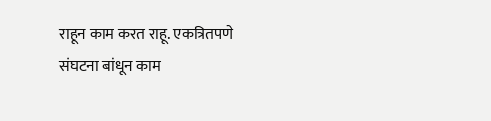राहून काम करत राहू. एकत्रितपणे संघटना बांधून काम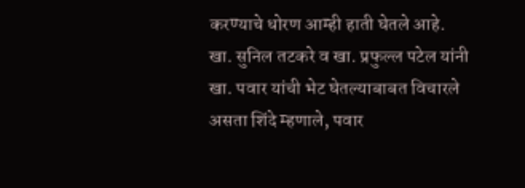करण्याचे धोरण आम्ही हाती घेतले आहे.
खा. सुनिल तटकरे व खा. प्रफुल्ल पटेल यांनी खा. पवार यांची भेट घेतल्याबाबत विचारले असता शिंदे म्हणाले, पवार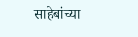साहेबांच्या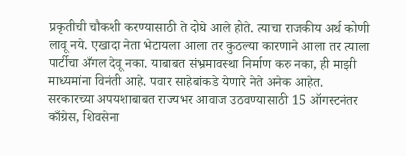प्रकृतीची चौकशी करण्यासाठी ते दोघे आले होते. त्याचा राजकीय अर्थ कोणी लावू नये. एखादा नेता भेटायला आला तर कुठल्या कारणाने आला तर त्याला पार्टीचा अँगल देवू नका. याबाबत संभ्रमावस्था निर्माण करु नका, ही माझी माध्यमांना विनंती आहे. पवार साहेबांकडे येणारे नेते अनेक आहेत.
सरकारच्या अपयशाबाबत राज्यभर आवाज उठवण्यासाठी 15 ऑगस्टनंतर काँग्रेस, शिवसेना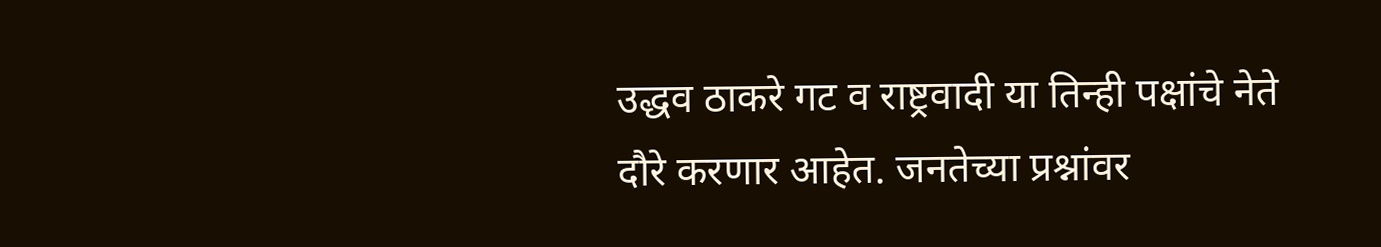उद्धव ठाकरे गट व राष्ट्रवादी या तिन्ही पक्षांचे नेते दौरे करणार आहेत. जनतेच्या प्रश्नांवर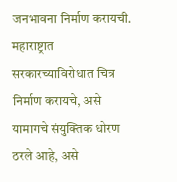जनभावना निर्माण करायची. महाराष्ट्रात सरकारच्याविरोधात चित्र निर्माण करायचे, असे यामागचे संयुक्तिक धोरण ठरले आहे, असे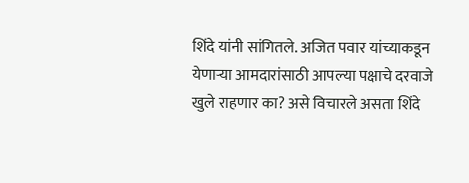शिंदे यांनी सांगितले. अजित पवार यांच्याकडून येणाऱ्या आमदारांसाठी आपल्या पक्षाचे दरवाजे खुले राहणार का? असे विचारले असता शिंदे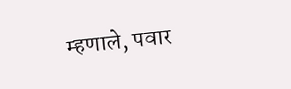म्हणाले, पवार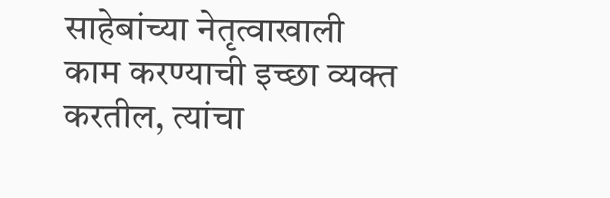साहेबांच्या नेतृत्वाखाली काम करण्याची इच्छा व्यक्त करतील, त्यांचा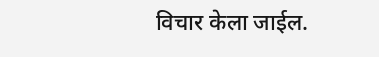विचार केला जाईल.